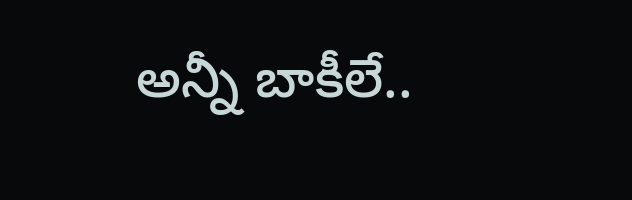అన్నీ బాకీలే..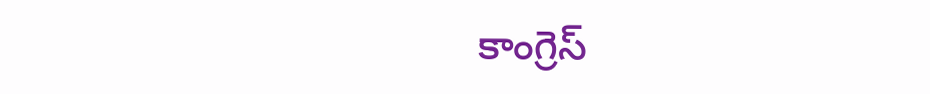కాంగ్రెస్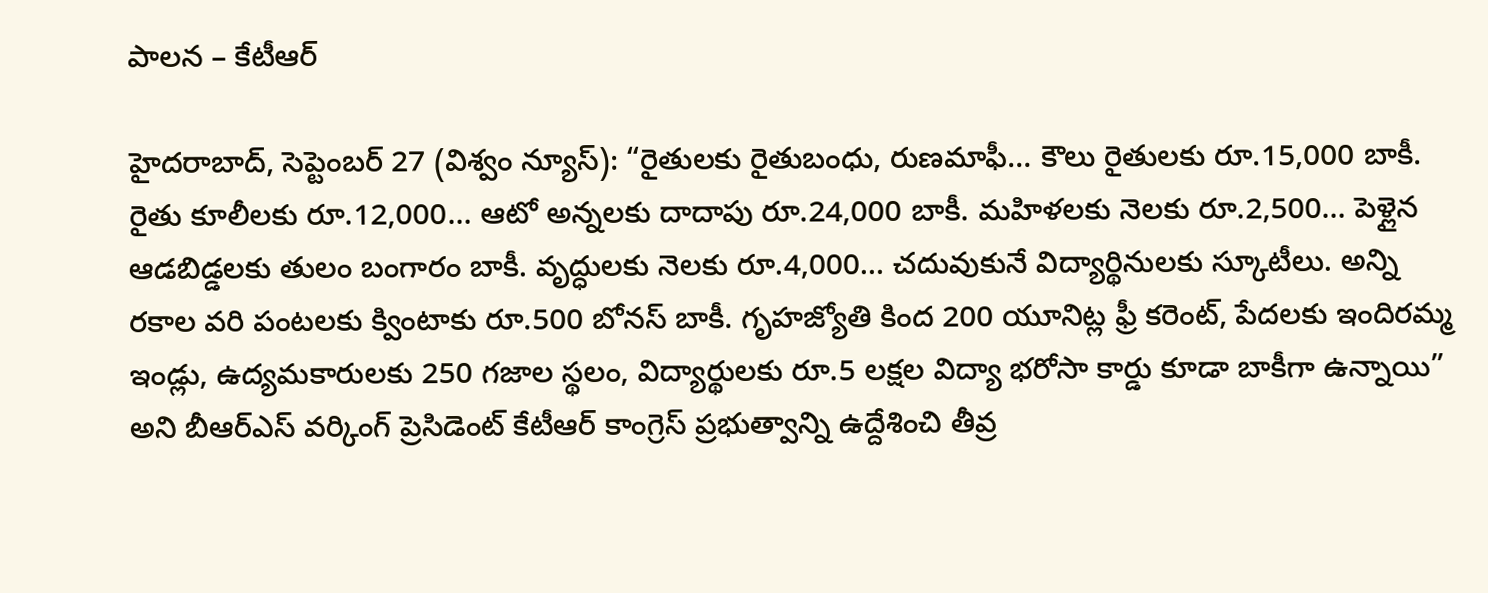పాలన – కేటీఆర్

హైదరాబాద్‌, సెప్టెంబర్‌ 27 (విశ్వం న్యూస్‌): “రైతులకు రైతుబంధు, రుణమాఫీ… కౌలు రైతులకు రూ.15,000 బాకీ. రైతు కూలీలకు రూ.12,000… ఆటో అన్నలకు దాదాపు రూ.24,000 బాకీ. మహిళలకు నెలకు రూ.2,500… పెళ్లైన ఆడబిడ్డలకు తులం బంగారం బాకీ. వృద్ధులకు నెలకు రూ.4,000… చదువుకునే విద్యార్థినులకు స్కూటీలు. అన్ని రకాల వరి పంటలకు క్వింటాకు రూ.500 బోనస్‌ బాకీ. గృహజ్యోతి కింద 200 యూనిట్ల ఫ్రీ కరెంట్‌, పేదలకు ఇందిరమ్మ ఇండ్లు, ఉద్యమకారులకు 250 గజాల స్థలం, విద్యార్థులకు రూ.5 లక్షల విద్యా భరోసా కార్డు కూడా బాకీగా ఉన్నాయి” అని బీఆర్‌ఎస్‌ వర్కింగ్ ప్రెసిడెంట్‌ కేటీఆర్‌ కాంగ్రెస్ ప్రభుత్వాన్ని ఉద్దేశించి తీవ్ర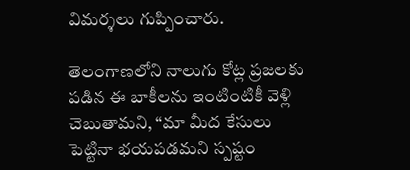విమర్శలు గుప్పించారు.

తెలంగాణలోని నాలుగు కోట్ల ప్రజలకు పడిన ఈ బాకీలను ఇంటింటికీ వెళ్లి చెబుతామని, “మా మీద కేసులు పెట్టినా భయపడమని స్పష్టం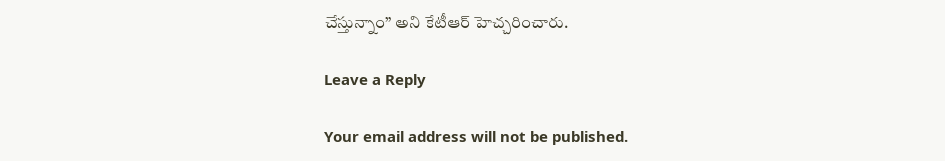చేస్తున్నాం” అని కేటీఆర్‌ హెచ్చరించారు.

Leave a Reply

Your email address will not be published.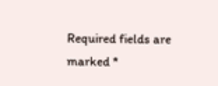Required fields are marked *